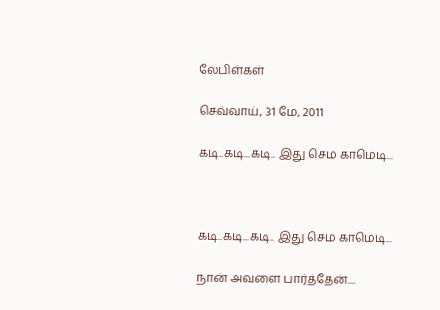லேபிள்கள்

செவ்வாய், 31 மே, 2011

கடி..கடி...கடி.. இது செம காமெடி...



கடி..கடி...கடி.. இது செம காமெடி...

நான் அவளை பார்த்தேன்....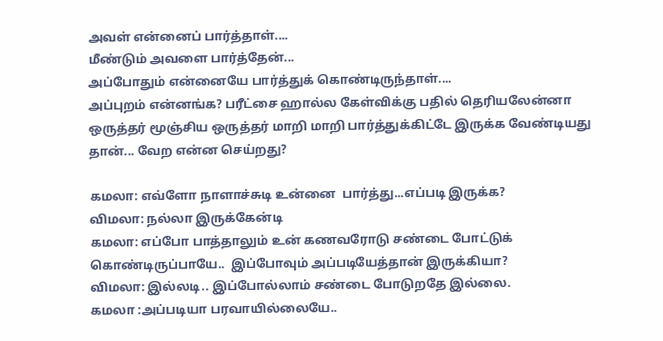அவள் என்னைப் பார்த்தாள்....
மீண்டும் அவளை பார்த்தேன்...
அப்போதும் என்னையே பார்த்துக் கொண்டிருந்தாள்....
அப்புறம் என்னங்க? பரீட்சை ஹால்ல கேள்விக்கு பதில் தெரியலேன்னா ஒருத்தர் மூஞ்சிய ஒருத்தர் மாறி மாறி பார்த்துக்கிட்டே இருக்க வேண்டியது தான்... வேற என்ன செய்றது?

கமலா: எ‌வ்ளோ நாளா‌‌ச்சுடி உன்னை  பா‌ர்‌த்து...எ‌ப்படி இரு‌க்க?
விமலா: ந‌ல்லா இரு‌க்கே‌ன்டி
கமலா: எ‌ப்போ பா‌த்தாலு‌ம் உ‌ன் கணவரோடு ச‌ண்டை போ‌ட்டு‌க் கொ‌ண்டிரு‌ப்பாயே..  இ‌ப்போவு‌ம் அ‌ப்படியே‌த்தா‌ன் இரு‌க்‌கியா?
விமலா: இ‌ல்லடி.. இ‌ப்போ‌ல்லா‌ம் ச‌ண்டை போடுறதே இ‌ல்லை.
கமலா :அ‌ப்படியா பரவா‌யி‌ல்லையே..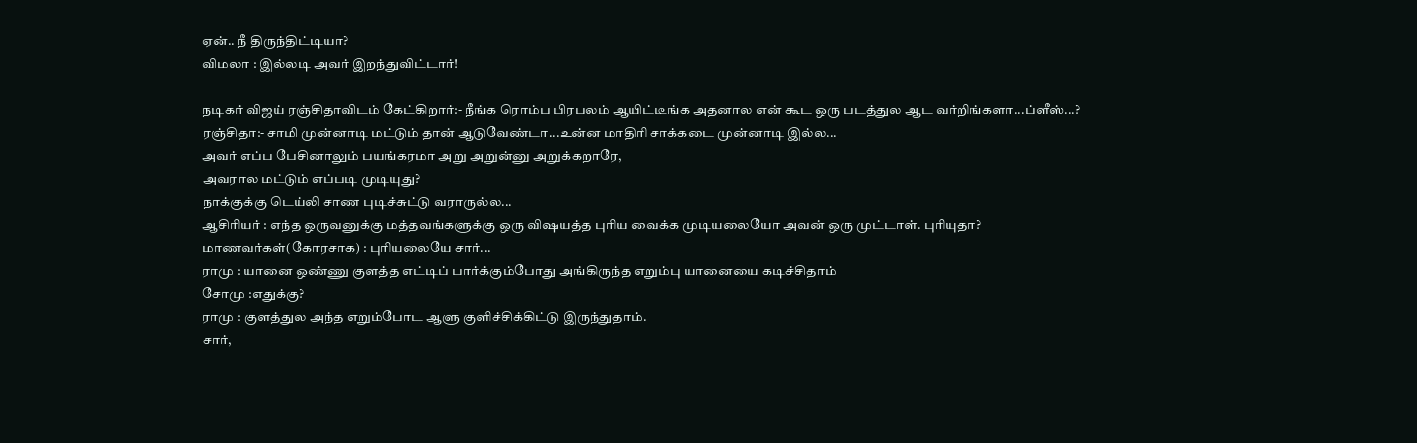ஏ‌ன்.. நீ ‌திரு‌ந்‌தி‌ட்டியா?
விமலா : இ‌ல்லடி அவர் இறந்துவிட்டார்!

நடிகர் விஜய் ரஞ்சிதாவிடம் கேட்கிறார்:- நீங்க ரொம்ப பிரபலம் ஆயிட்டீங்க அதனால என் கூட ஒரு படத்துல ஆட வர்றிங்களா...ப்ளீஸ்...?
ரஞ்சிதா:- சாமி முன்னாடி மட்டும் தான் ஆடுவேண்டா...உன்ன மாதிரி சாக்கடை முன்னாடி இல்ல...
அவர் எப்ப பேசினாலும் பயங்கரமா அறு அறுன்னு அறுக்கறாரே,
அவரால மட்டும் எப்படி முடியுது?
நாக்குக்கு டெய்லி சாண புடிச்சுட்டு வராருல்ல...
ஆசிரியர் : எந்த ஒருவனுக்கு மத்தவங்களுக்கு ஒரு விஷயத்த புரிய வைக்க முடியலையோ அவன் ஒரு முட்டாள். புரியுதா?
மாணவர்கள்(கோரசாக) : புரியலையே சார்...
ராமு : யானை ஒண்ணு குளத்த எட்டிப் பார்க்கும்போது அங்கிருந்த எறும்பு யானையை கடிச்சிதாம்
சோமு :எதுக்கு?
ராமு : குளத்துல அந்த எறும்போட ஆளு குளிச்சிக்கிட்டு இருந்துதாம்.
சார்,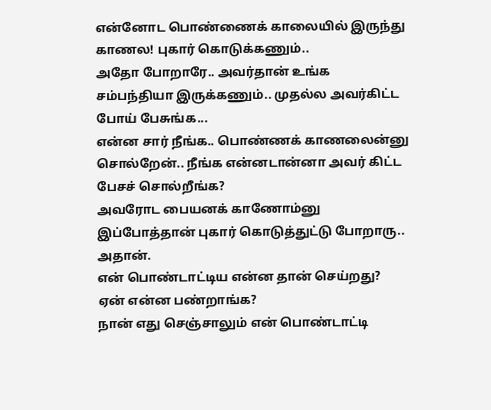என்னோட பொண்ணைக் காலையில் இருந்து காணல! புகார் கொடு‌க்கணு‌ம்..
அதோ போறாரே.. அவ‌ர்தா‌ன் ‌உ‌ங்க ச‌ம்ப‌ந்‌தியா இரு‌க்கணு‌ம்.. முத‌ல்ல அவ‌ர்‌கி‌ட்ட போ‌ய் பேசு‌ங்க...
எ‌ன்ன சா‌ர் ‌நீ‌ங்க.. பொ‌ண்ண‌க் காணலை‌ன்னு சொ‌ல்றே‌ன்.. நீ‌ங்க எ‌ன்னடா‌ன்னா அவ‌ர் ‌கி‌ட்ட பேச‌ச் சொ‌ல்‌றீ‌ங்க?
அவரோட பைய‌ன‌க் காணோ‌ம்னு இ‌ப்போ‌த்தா‌ன் புகா‌ர் கொடு‌த்து‌ட்டு போறாரு.. அதா‌ன்.
எ‌ன் பொ‌ண்டா‌ட்டிய எ‌ன்ன தா‌ன் செ‌ய்றது?
ஏ‌ன் எ‌ன்ன ப‌ண்றா‌ங்க?
நான் எது செஞ்சாலும் என் பொண்டாட்டி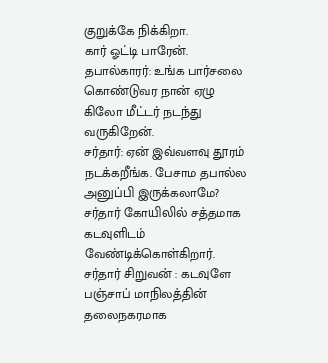குறுக்கே நிக்கிறா.
கார் ஓட்டி பாரேன்.
தபால்காரர்: உங்க பார்சலை கொண்டுவர நான் ஏழு கிலோ மீட்டர் நடந்து வருகிறேன்.
சர்தார்: ஏன் இவ்வளவு தூரம் நடக்கறீங்க. பேசாம தபால்ல அனுப்பி இருக்கலாமே?
சர்தார் கோயிலில் சத்தமாக கடவுளிடம் வேண்டிக்கொள்கிறார்.
சர்தார் சிறுவன் : கடவுளே பஞ்சாப் மாநிலத்தின் தலைநகரமாக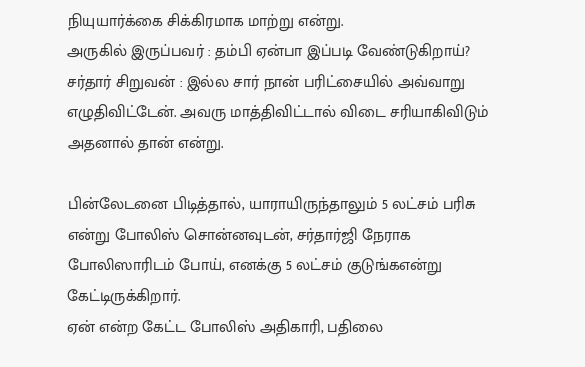நியுயார்க்கை சிக்கிரமாக மாற்று என்று.
அருகில் இருப்பவர் : தம்பி ஏன்பா இப்படி வேண்டுகிறாய்?
சர்தார் சிறுவன் : இல்ல சார் நான் பரிட்சையில் அவ்வாறு எழுதிவிட்டேன். அவரு மாத்திவிட்டால் விடை சரியாகிவிடும் அதனால் தான் என்று.

பின்லேடனை பிடித்தால், யாராயிருந்தாலும் 5 லட்சம் பரிசு என்று போலிஸ் சொன்னவுடன், சர்தார்ஜி நேராக போலிஸாரிடம் போய், எனக்கு 5 லட்சம் குடுங்கஎன்று கேட்டிருக்கிறார்.
ஏன் என்ற கேட்ட போலிஸ் அதிகாரி, பதிலை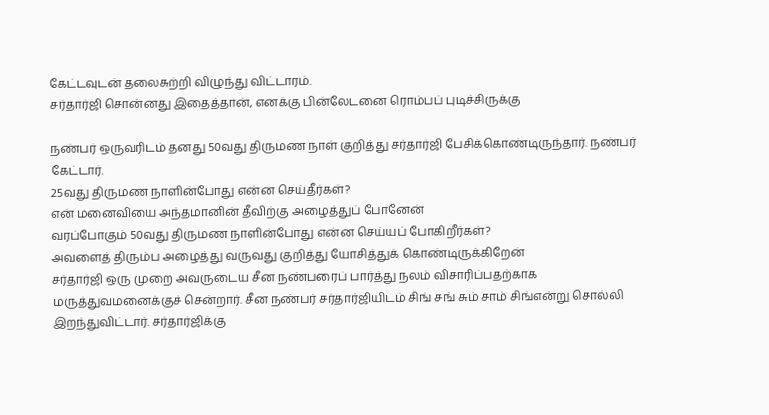கேட்டவுடன் தலைசுற்றி விழுந்து விட்டாரம்.
சர்தார்ஜி சொன்னது இதைத்தான், எனக்கு பின்லேடனை ரொம்பப் புடிச்சிருக்கு

நண்பர் ஒருவரிடம் தனது 50வது திருமண நாள் குறித்து சர்தார்ஜி பேசிக்கொண்டிருந்தார். நண்பர் கேட்டார்.
25வது திருமண நாளின்போது என்ன செய்தீர்கள்?
என் மனைவியை அந்தமானின் தீவிற்கு அழைத்துப் போனேன்
வரப்போகும் 50வது திருமண நாளின்போது என்ன செய்யப் போகிறீர்கள்?
அவளைத் திரும்ப அழைத்து வருவது குறித்து யோசித்துக் கொண்டிருக்கிறேன்
சர்தார்ஜி ஒரு முறை அவருடைய சீன நண்பரைப் பார்த்து நலம் விசாரிப்பதற்காக மருத்துவமனைக்குச் சென்றார். சீன நண்பர் சர்தார்ஜியிடம் சிங் சங் சும் சாம் சிங்என்று சொல்லி இறந்துவிட்டார். சர்தார்ஜிக்கு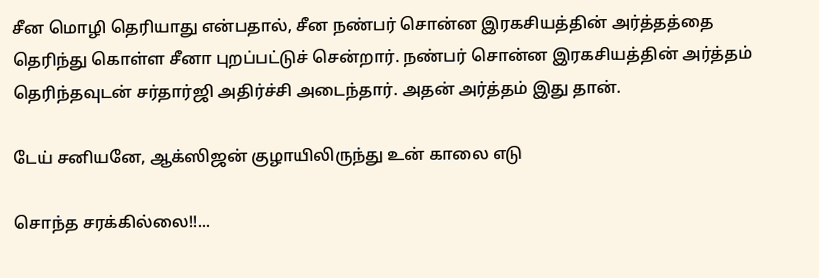சீன மொழி தெரியாது என்பதால், சீன நண்பர் சொன்ன இரகசியத்தின் அர்த்தத்தை தெரிந்து கொள்ள சீனா புறப்பட்டுச் சென்றார். நண்பர் சொன்ன இரகசியத்தின் அர்த்தம் தெரிந்தவுடன் சர்தார்ஜி அதிர்ச்சி அடைந்தார். அதன் அர்த்தம் இது தான்.

டேய் சனியனே, ஆக்ஸிஜன் குழாயிலிருந்து உன் காலை எடு

சொந்த சரக்கில்லை!!...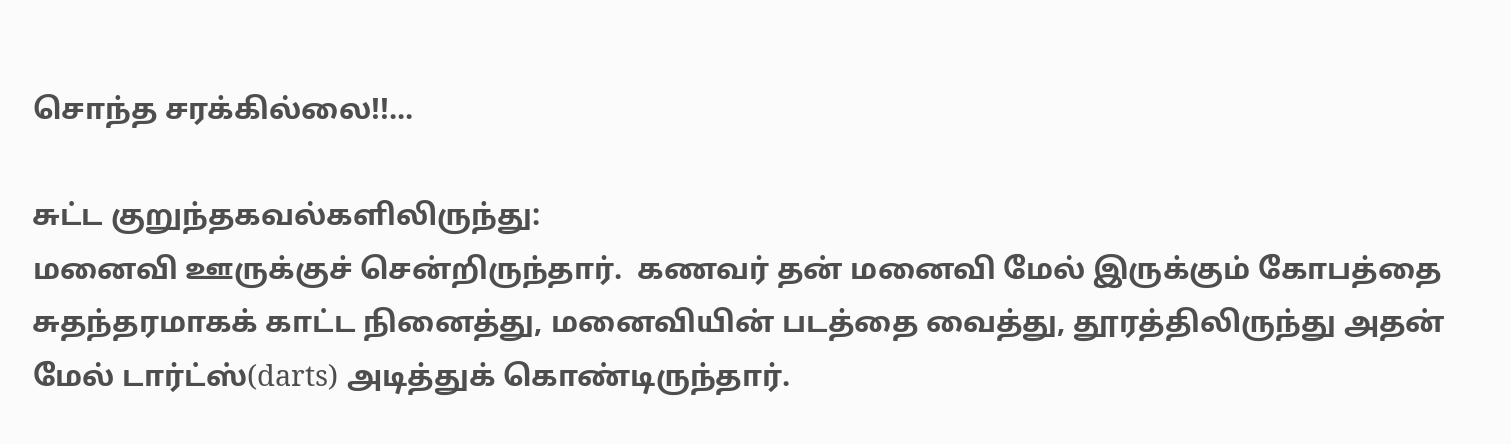சொந்த சரக்கில்லை!!...

சுட்ட குறுந்தகவல்களிலிருந்து:
மனைவி ஊருக்குச் சென்றிருந்தார்.  கணவர் தன் மனைவி மேல் இருக்கும் கோபத்தை சுதந்தரமாகக் காட்ட நினைத்து, மனைவியின் படத்தை வைத்து, தூரத்திலிருந்து அதன் மேல் டார்ட்ஸ்(darts) அடித்துக் கொண்டிருந்தார்.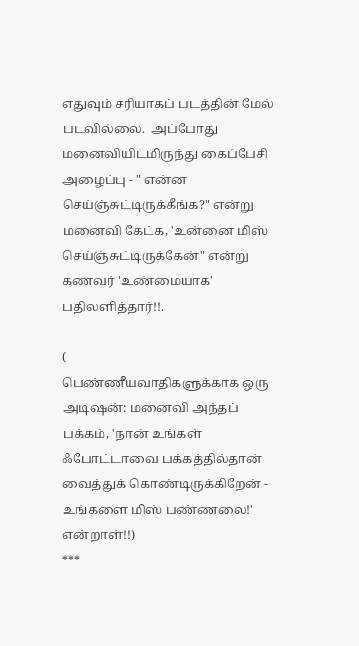எதுவும் சரியாகப் படத்தின் மேல் படவில்லை.  அப்போது மனைவியிடமிருந்து கைப்பேசி அழைப்பு - " என்ன செய்ஞ்சுட்டிருக்கீங்க?" என்று மனைவி கேட்க, 'உன்னை மிஸ் செய்ஞ்சுட்டிருக்கேன்" என்று கணவர் 'உண்மையாக' பதிலளித்தார்!!.

(
பெண்ணீயவாதிகளுக்காக ஒரு அடிஷன்: மனைவி அந்தப் பக்கம், 'நான் உங்கள் ஃபோட்டாவை பக்கத்தில்தான் வைத்துக் கொண்டிருக்கிறேன் - உங்களை மிஸ் பண்ணலை!' என்றாள்!!)
***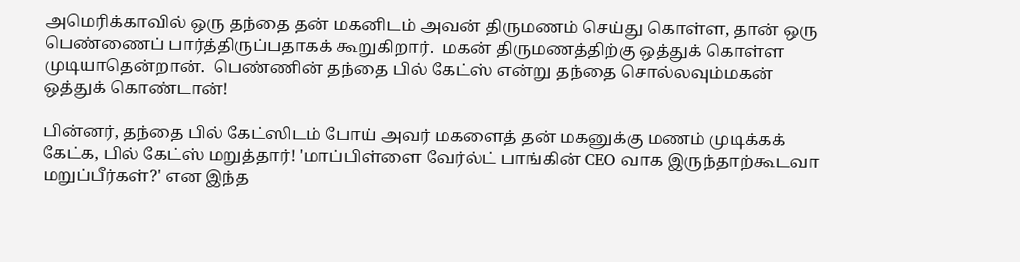அமெரிக்காவில் ஒரு தந்தை தன் மகனிடம் அவன் திருமணம் செய்து கொள்ள, தான் ஒரு பெண்ணைப் பார்த்திருப்பதாகக் கூறுகிறார்.  மகன் திருமணத்திற்கு ஒத்துக் கொள்ள முடியாதென்றான்.  பெண்ணின் தந்தை பில் கேட்ஸ் என்று தந்தை சொல்லவும்மகன் ஒத்துக் கொண்டான்!

பின்னர், தந்தை பில் கேட்ஸிடம் போய் அவர் மகளைத் தன் மகனுக்கு மணம் முடிக்கக் கேட்க, பில் கேட்ஸ் மறுத்தார்! 'மாப்பிள்ளை வேர்ல்ட் பாங்கின் CEO வாக இருந்தாற்கூடவா மறுப்பீர்கள்?' என இந்த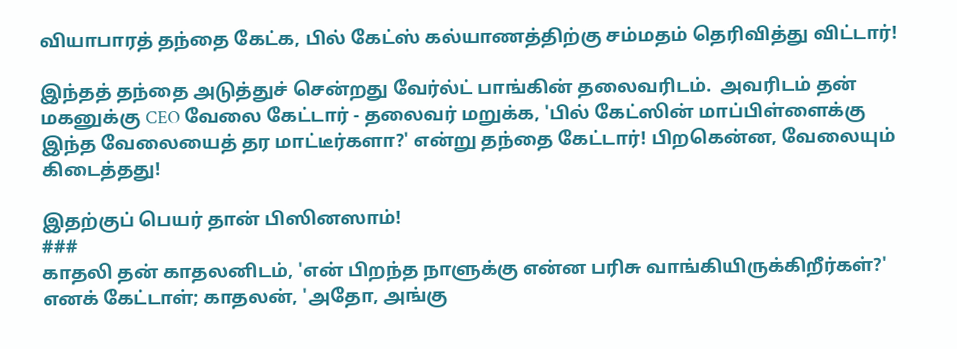வியாபாரத் தந்தை கேட்க, பில் கேட்ஸ் கல்யாணத்திற்கு சம்மதம் தெரிவித்து விட்டார்!

இந்தத் தந்தை அடுத்துச் சென்றது வேர்ல்ட் பாங்கின் தலைவரிடம்.  அவரிடம் தன் மகனுக்கு CEO வேலை கேட்டார் - தலைவர் மறுக்க, 'பில் கேட்ஸின் மாப்பிள்ளைக்கு இந்த வேலையைத் தர மாட்டீர்களா?' என்று தந்தை கேட்டார்! பிறகென்ன, வேலையும் கிடைத்தது!

இதற்குப் பெயர் தான் பிஸினஸாம்!
###
காதலி தன் காதலனிடம், 'என் பிறந்த நாளுக்கு என்ன பரிசு வாங்கியிருக்கிறீர்கள்?' எனக் கேட்டாள்; காதலன், 'அதோ, அங்கு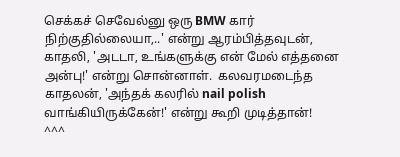செக்கச் செவேல்னு ஒரு BMW கார் நிற்குதில்லையா,..' என்று ஆரம்பித்தவுடன், காதலி, 'அடடா, உங்களுக்கு என் மேல் எத்தனை அன்பு!' என்று சொன்னாள்.  கலவரமடைந்த காதலன், 'அந்தக் கலரில் nail polish வாங்கியிருக்கேன்!' என்று கூறி முடித்தான்!
^^^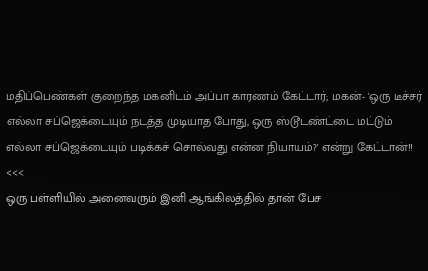மதிப்பெண்கள் குறைந்த மகனிடம் அப்பா காரணம் கேட்டார்; மகன்- 'ஒரு டீச்சர் எல்லா சப்ஜெக்டையும் நடத்த முடியாத போது, ஒரு ஸ்டூடண்ட்டை மட்டும் எல்லா சப்ஜெக்டையும் படிக்கச் சொல்வது என்ன நியாயம்?' என்று கேட்டான்!!
<<<
ஒரு பள்ளியில் அனைவரும் இனி ஆங்கிலத்தில் தான் பேச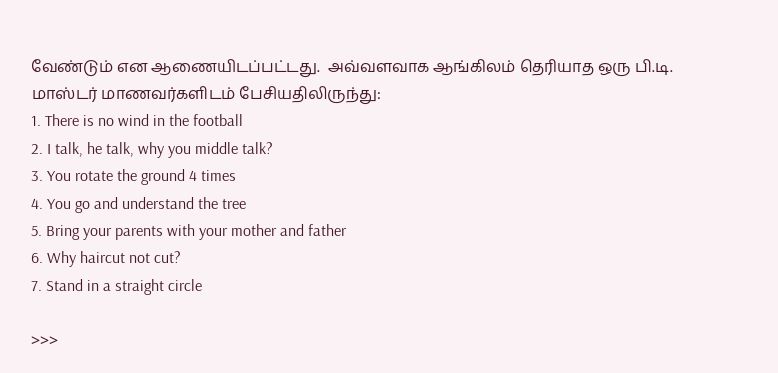வேண்டும் என ஆணையிடப்பட்டது.  அவ்வளவாக ஆங்கிலம் தெரியாத ஒரு பி.டி. மாஸ்டர் மாணவர்களிடம் பேசியதிலிருந்து:
1. There is no wind in the football
2. I talk, he talk, why you middle talk?
3. You rotate the ground 4 times
4. You go and understand the tree
5. Bring your parents with your mother and father
6. Why haircut not cut?
7. Stand in a straight circle

>>>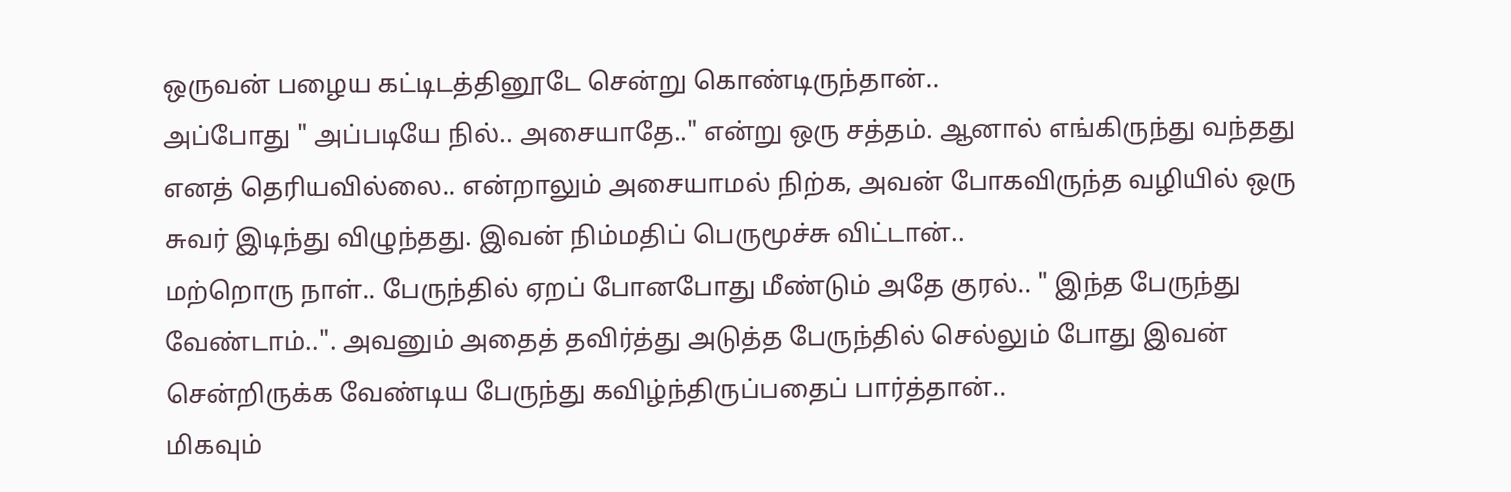ஒருவன் பழைய கட்டிடத்தினூடே சென்று கொண்டிருந்தான்..
அப்போது " அப்படியே நில்.. அசையாதே.." என்று ஒரு சத்தம். ஆனால் எங்கிருந்து வந்தது எனத் தெரியவில்லை.. என்றாலும் அசையாமல் நிற்க, அவன் போகவிருந்த வழியில் ஒரு சுவர் இடிந்து விழுந்தது. இவன் நிம்மதிப் பெருமூச்சு விட்டான்..
மற்றொரு நாள்.. பேருந்தில் ஏறப் போனபோது மீண்டும் அதே குரல்.. " இந்த பேருந்து வேண்டாம்..". அவனும் அதைத் தவிர்த்து அடுத்த பேருந்தில் செல்லும் போது இவன் சென்றிருக்க வேண்டிய பேருந்து கவிழ்ந்திருப்பதைப் பார்த்தான்..
மிகவும்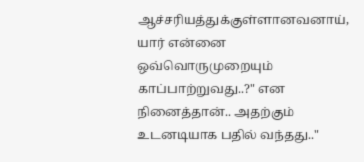ஆச்சரியத்துக்குள்ளானவனாய், யார் என்னை ஒவ்வொருமுறையும்
காப்பாற்றுவது..?" என நினைத்தான்.. அதற்கும் உடனடியாக பதில் வந்தது.."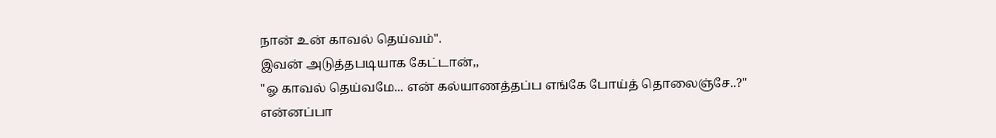நான் உன் காவல் தெய்வம்".
இவன் அடுத்தபடியாக கேட்டான்,,
"ஓ காவல் தெய்வமே... என் கல்யாணத்தப்ப எங்கே போய்த் தொலைஞ்சே..?"
என்னப்பா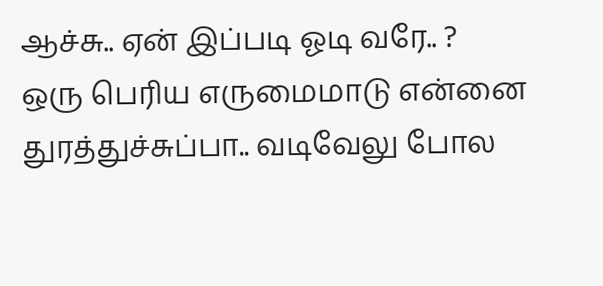ஆச்சு.. ஏன் இப்படி ஓடி வரே.. ?
ஒரு பெரிய எருமைமாடு என்னை துரத்துச்சுப்பா.. வடிவேலு போல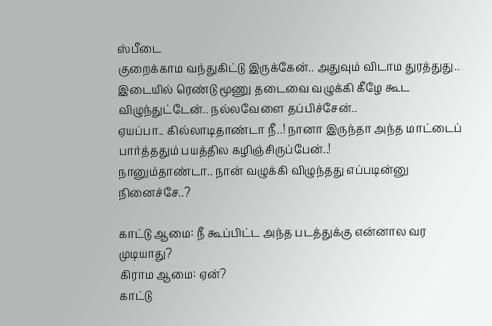ஸ்பீடை
குறைக்காம வந்துகிட்டு இருக்கேன்.. அதுவும் விடாம துரத்துது.. இடையில் ரெண்டு மூணு தடைவை வழுக்கி கீழே கூட விழுந்துட்டேன்.. நல்லவேளை தப்பிச்சேன்..
ஏயப்பா.. கில்லாடிதாண்டா நீ..! நானா இருந்தா அந்த மாட்டைப்
பார்த்ததும் பயத்தில கழிஞ்சிருப்பேன்..!
நானும்தாண்டா.. நான் வழுக்கி விழுந்தது எப்படின்னு நினைச்சே..?

காட்டு ஆமை: நீ கூப்பிட்ட அந்த படத்துக்கு என்னால வர முடியாது?
கிராம ஆமை: ஏன்?
காட்டு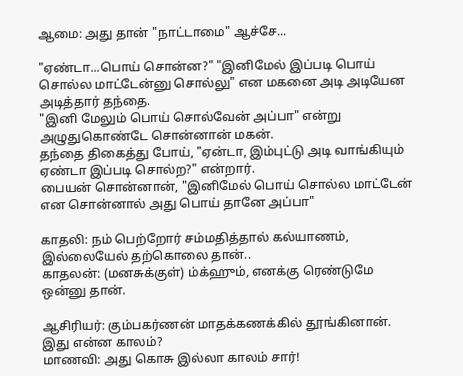ஆமை: அது தான் "நாட்டாமை" ஆச்சே...

"ஏண்டா...பொய் சொன்ன?" "இனிமேல் இப்படி பொய் சொல்ல மாட்டேன்னு சொல்லு" என மகனை அடி அடியேன அடித்தார் தந்தை.
"இனி மேலும் பொய் சொல்வேன் அப்பா" என்று அழுதுகொண்டே சொன்னான் மகன்.
தந்தை திகைத்து போய், "ஏன்டா, இம்புட்டு அடி வாங்கியும் ஏண்டா இப்படி சொல்ற?" என்றார்.
பையன் சொன்னான், "இனிமேல் பொய் சொல்ல மாட்டேன் என சொன்னால் அது பொய் தானே அப்பா"

காதலி: நம் பெற்றோர் சம்மதித்தால் கல்யாணம், இல்லையேல் தற்கொலை தான்..
காதலன்: (மனசுக்குள்) ம்க்ஹும், எனக்கு ரெண்டுமே ஒன்னு தான்.

ஆசிரியர்: கும்பகர்ணன் மாதக்கணக்கில் தூங்கினான். இது என்ன காலம்?
மாணவி: அது கொசு இல்லா காலம் சார்!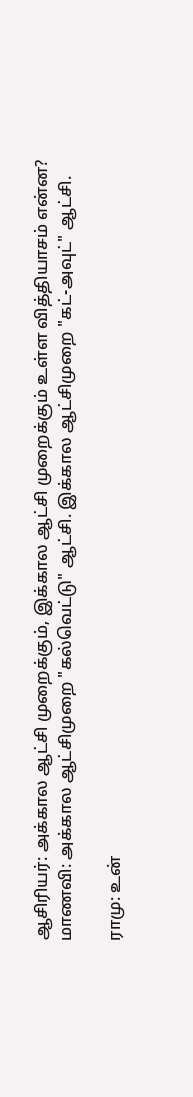ஆசிரியர்: அக்கால ஆட்சி முறைக்கும், இக்கால ஆட்சி முறைக்கும் உள்ள வித்தியாசம் என்ன?
மாணவி: அக்கால ஆட்சிமுறை "கல்வெட்டு" ஆட்சி. இக்கால ஆட்சிமுறை "கட்-அவுட்" ஆட்சி.

ராமு: உன்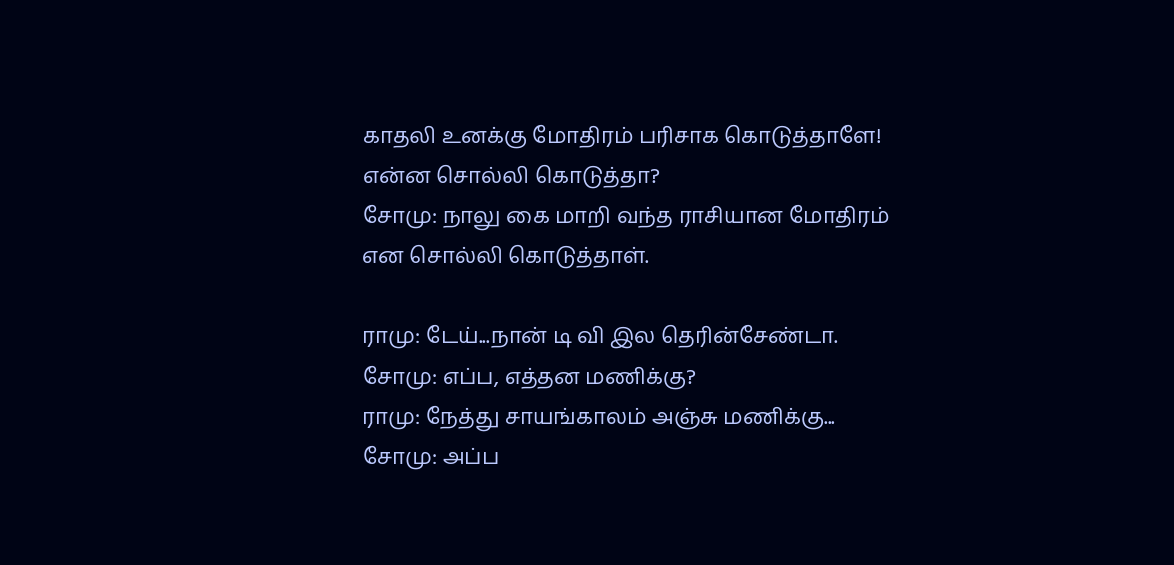காதலி உனக்கு மோதிரம் பரிசாக கொடுத்தாளே! என்ன சொல்லி கொடுத்தா?
சோமு: நாலு கை மாறி வந்த ராசியான மோதிரம் என சொல்லி கொடுத்தாள்.

ராமு: டேய்...நான் டி வி இல தெரின்சேண்டா.
சோமு: எப்ப, எத்தன மணிக்கு?
ராமு: நேத்து சாயங்காலம் அஞ்சு மணிக்கு...
சோமு: அப்ப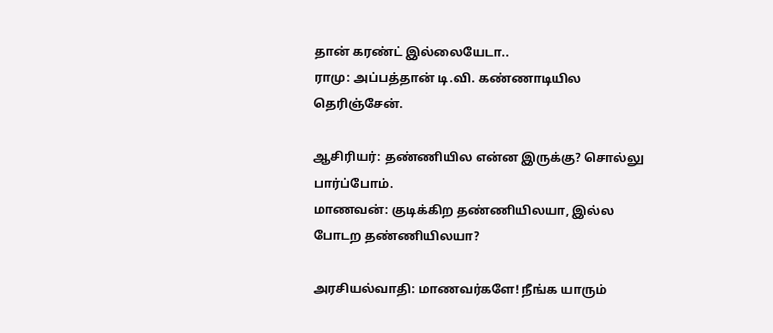தான் கரண்ட் இல்லையேடா..
ராமு: அப்பத்தான் டி.வி. கண்ணாடியில தெரிஞ்சேன்.

ஆசிரியர்: தண்ணியில என்ன இருக்கு? சொல்லு பார்ப்போம்.
மாணவன்: குடிக்கிற தண்ணியிலயா, இல்ல போடற தண்ணியிலயா?

அரசியல்வாதி: மாணவர்களே! நீங்க யாரும்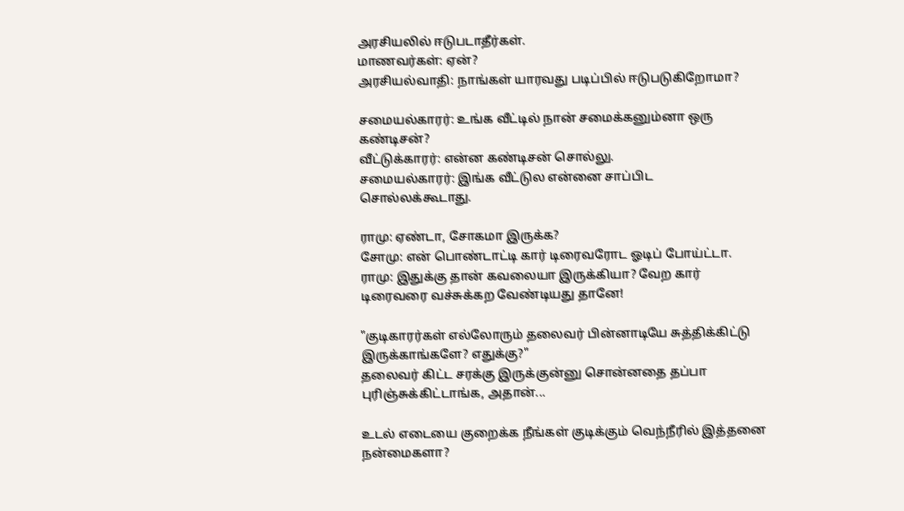அரசியலில் ஈடுபடாதீர்கள்.
மாணவர்கள்: ஏன்?
அரசியல்வாதி: நாங்கள் யாரவது படிப்பில் ஈடுபடுகிறோமா?

சமையல்காரர்: உங்க வீட்டில் நான் சமைக்கனும்னா ஒரு கண்டிசன்?
வீட்டுக்காரர்: என்ன கண்டிசன் சொல்லு.
சமையல்காரர்: இங்க வீட்டுல என்னை சாப்பிட சொல்லக்கூடாது.

ராமு: ஏண்டா, சோகமா இருக்க?
சோமு: என் பொண்டாட்டி கார் டிரைவரோட ஓடிப் போய்ட்டா.
ராமு: இதுக்கு தான் கவலையா இருக்கியா? வேற கார் டிரைவரை வச்சுக்கற வேண்டியது தானே!

"குடிகாரர்கள் எல்லோரும் தலைவர் பின்னாடியே சுத்திக்கிட்டு இருக்காங்களே? எதுக்கு?"
தலைவர் கிட்ட சரக்கு இருக்குன்னு சொன்னதை தப்பா புரிஞ்சுக்கிட்டாங்க, அதான்...

உடல் எடையை குறைக்க நீங்கள் குடிக்கும் வெந்நீரில் இத்தனை நன்மைகளா?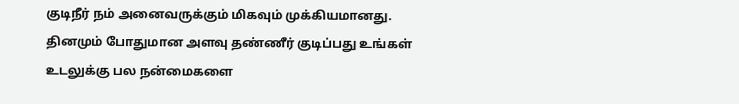குடிநீர் நம் அனைவருக்கும் மிகவும் முக்கியமானது. தினமும் போதுமான அளவு தண்ணீர் குடிப்பது உங்கள் உடலுக்கு பல நன்மைகளை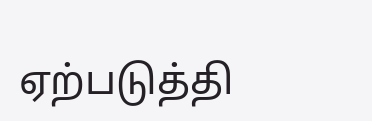ஏற்படுத்தி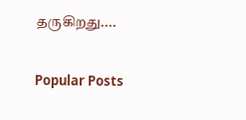தருகிறது....

Popular Posts